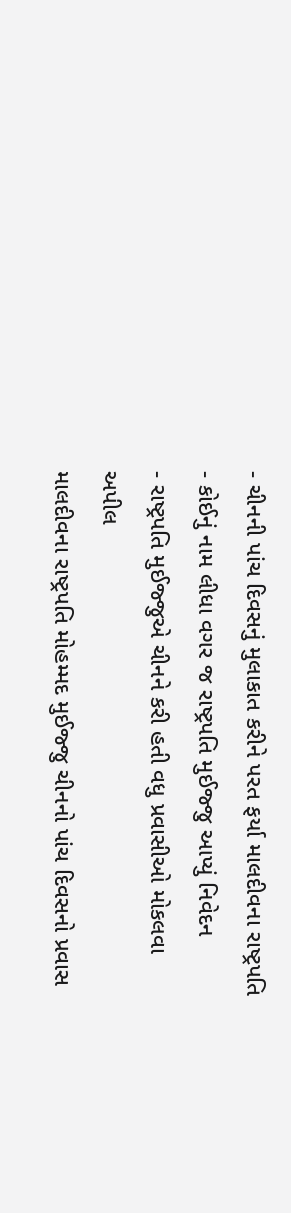- ચીનની પાંચ દિવસનું મુલાકાત કરીને પરત ફર્યા માલદીવના રાષ્ટ્રપતિ
- કોઈનું નામ લીધા વગર જ રાષ્ટ્રપતિ મુઈજ્જુ આપ્યું નિવેદન
- રાષ્ટ્રપતિ મુઈજ્જુએ ચીનને કરી હતી વધુ પ્રવાસીઓ મોકલવા અપીલ
માલદીવના રાષ્ટ્રપતિ મોહમ્મદ મુઈજ્જુ ચીનનો પાંચ દિવસનો પ્રવાસ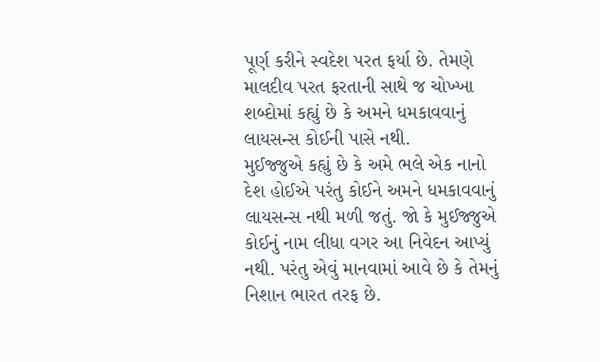પૂર્ણ કરીને સ્વદેશ પરત ફર્યા છે. તેમણે માલદીવ પરત ફરતાની સાથે જ ચોખ્ખા શબ્દોમાં કહ્યું છે કે અમને ધમકાવવાનું લાયસન્સ કોઈની પાસે નથી.
મુઈજ્જુએ કહ્યું છે કે અમે ભલે એક નાનો દેશ હોઈએ પરંતુ કોઈને અમને ધમકાવવાનું લાયસન્સ નથી મળી જતું. જો કે મુઈજ્જુએ કોઈનું નામ લીધા વગર આ નિવેદન આપ્યું નથી. પરંતુ એવું માનવામાં આવે છે કે તેમનું નિશાન ભારત તરફ છે.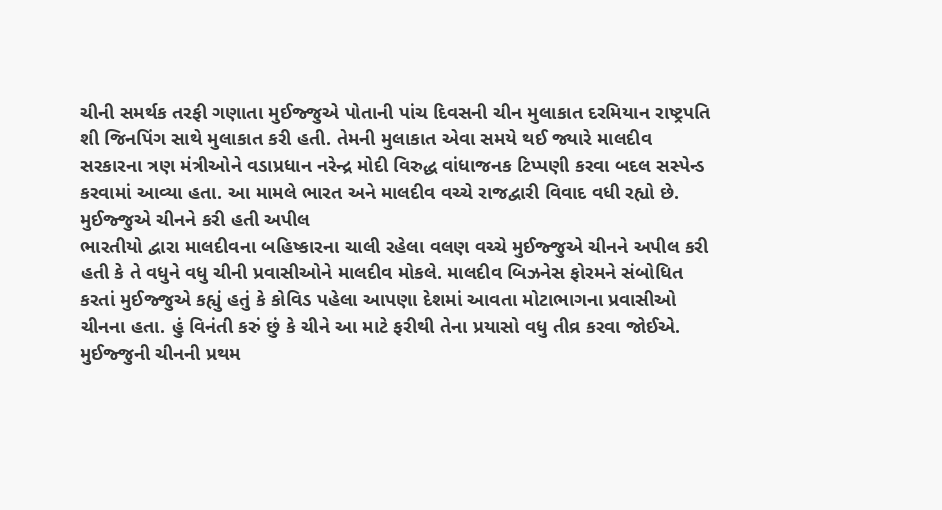ચીની સમર્થક તરફી ગણાતા મુઈજ્જુએ પોતાની પાંચ દિવસની ચીન મુલાકાત દરમિયાન રાષ્ટ્રપતિ શી જિનપિંગ સાથે મુલાકાત કરી હતી. તેમની મુલાકાત એવા સમયે થઈ જ્યારે માલદીવ સરકારના ત્રણ મંત્રીઓને વડાપ્રધાન નરેન્દ્ર મોદી વિરુદ્ધ વાંધાજનક ટિપ્પણી કરવા બદલ સસ્પેન્ડ કરવામાં આવ્યા હતા. આ મામલે ભારત અને માલદીવ વચ્ચે રાજદ્વારી વિવાદ વધી રહ્યો છે.
મુઈજ્જુએ ચીનને કરી હતી અપીલ
ભારતીયો દ્વારા માલદીવના બહિષ્કારના ચાલી રહેલા વલણ વચ્ચે મુઈજ્જુએ ચીનને અપીલ કરી હતી કે તે વધુને વધુ ચીની પ્રવાસીઓને માલદીવ મોકલે. માલદીવ બિઝનેસ ફોરમને સંબોધિત કરતાં મુઈજ્જુએ કહ્યું હતું કે કોવિડ પહેલા આપણા દેશમાં આવતા મોટાભાગના પ્રવાસીઓ ચીનના હતા. હું વિનંતી કરું છું કે ચીને આ માટે ફરીથી તેના પ્રયાસો વધુ તીવ્ર કરવા જોઈએ.
મુઈજ્જુની ચીનની પ્રથમ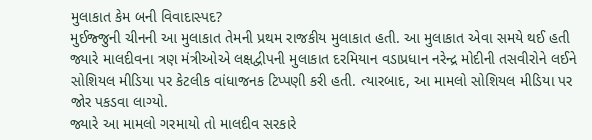મુલાકાત કેમ બની વિવાદાસ્પદ?
મુઈજ્જુની ચીનની આ મુલાકાત તેમની પ્રથમ રાજકીય મુલાકાત હતી. આ મુલાકાત એવા સમયે થઈ હતી જ્યારે માલદીવના ત્રણ મંત્રીઓએ લક્ષદ્વીપની મુલાકાત દરમિયાન વડાપ્રધાન નરેન્દ્ર મોદીની તસવીરોને લઈને સોશિયલ મીડિયા પર કેટલીક વાંધાજનક ટિપ્પણી કરી હતી. ત્યારબાદ, આ મામલો સોશિયલ મીડિયા પર જોર પકડવા લાગ્યો.
જ્યારે આ મામલો ગરમાયો તો માલદીવ સરકારે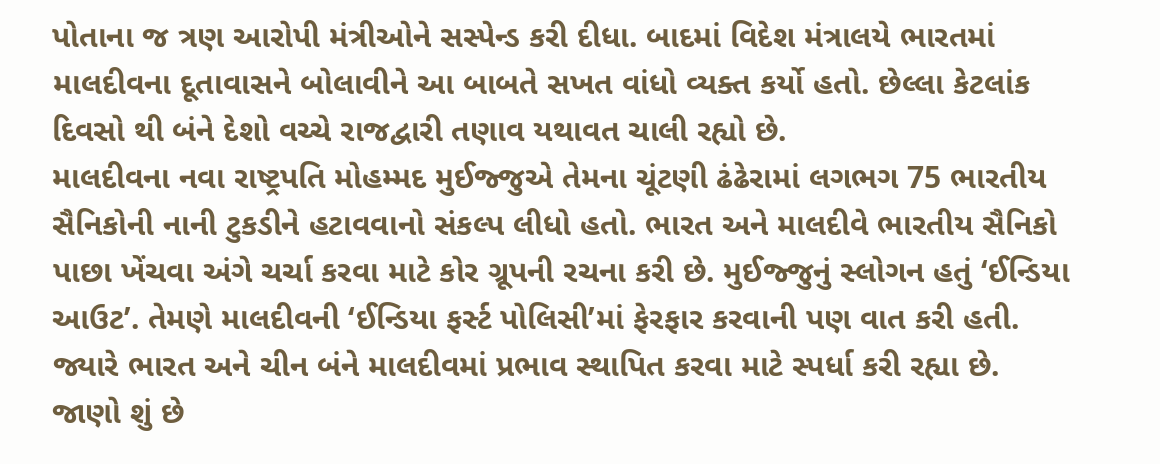પોતાના જ ત્રણ આરોપી મંત્રીઓને સસ્પેન્ડ કરી દીધા. બાદમાં વિદેશ મંત્રાલયે ભારતમાં માલદીવના દૂતાવાસને બોલાવીને આ બાબતે સખત વાંધો વ્યક્ત કર્યો હતો. છેલ્લા કેટલાંક દિવસો થી બંને દેશો વચ્ચે રાજદ્વારી તણાવ યથાવત ચાલી રહ્યો છે.
માલદીવના નવા રાષ્ટ્રપતિ મોહમ્મદ મુઈજ્જુએ તેમના ચૂંટણી ઢંઢેરામાં લગભગ 75 ભારતીય સૈનિકોની નાની ટુકડીને હટાવવાનો સંકલ્પ લીધો હતો. ભારત અને માલદીવે ભારતીય સૈનિકો પાછા ખેંચવા અંગે ચર્ચા કરવા માટે કોર ગ્રૂપની રચના કરી છે. મુઈજ્જુનું સ્લોગન હતું ‘ઈન્ડિયા આઉટ’. તેમણે માલદીવની ‘ઈન્ડિયા ફર્સ્ટ પોલિસી’માં ફેરફાર કરવાની પણ વાત કરી હતી. જ્યારે ભારત અને ચીન બંને માલદીવમાં પ્રભાવ સ્થાપિત કરવા માટે સ્પર્ધા કરી રહ્યા છે.
જાણો શું છે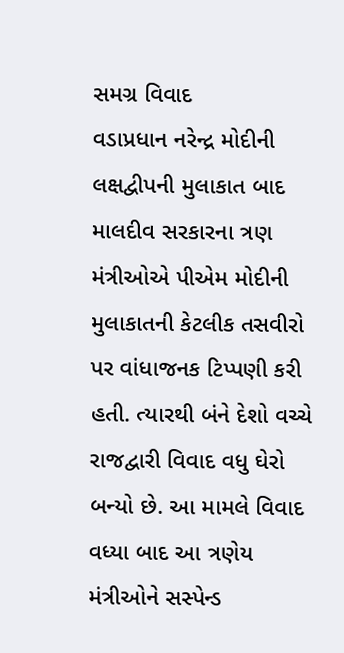સમગ્ર વિવાદ
વડાપ્રધાન નરેન્દ્ર મોદીની લક્ષદ્વીપની મુલાકાત બાદ માલદીવ સરકારના ત્રણ મંત્રીઓએ પીએમ મોદીની મુલાકાતની કેટલીક તસવીરો પર વાંધાજનક ટિપ્પણી કરી હતી. ત્યારથી બંને દેશો વચ્ચે રાજદ્વારી વિવાદ વધુ ઘેરો બન્યો છે. આ મામલે વિવાદ વધ્યા બાદ આ ત્રણેય મંત્રીઓને સસ્પેન્ડ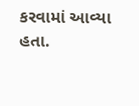કરવામાં આવ્યા હતા.